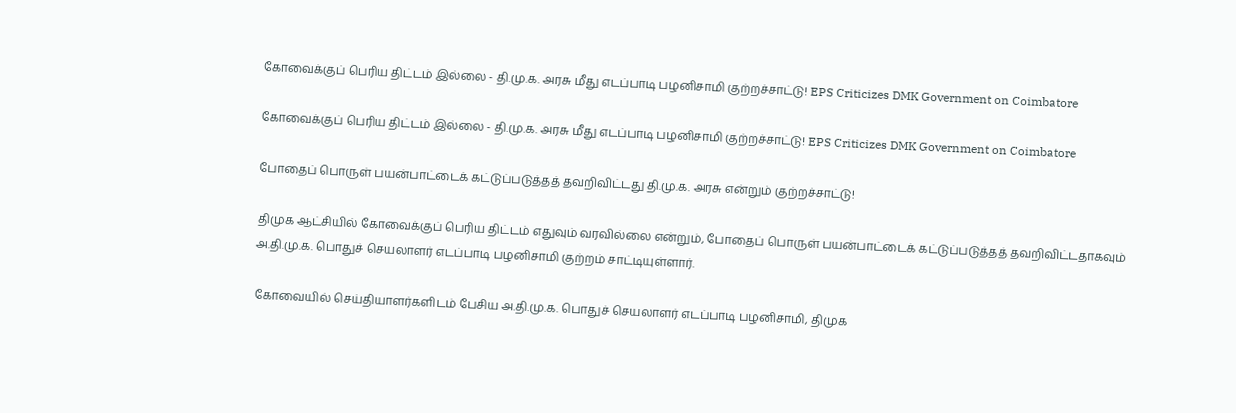கோவைக்குப் பெரிய திட்டம் இல்லை - தி.மு.க. அரசு மீது எடப்பாடி பழனிசாமி குற்றச்சாட்டு! EPS Criticizes DMK Government on Coimbatore

கோவைக்குப் பெரிய திட்டம் இல்லை - தி.மு.க. அரசு மீது எடப்பாடி பழனிசாமி குற்றச்சாட்டு! EPS Criticizes DMK Government on Coimbatore

போதைப் பொருள் பயன்பாட்டைக் கட்டுப்படுத்தத் தவறிவிட்டது தி.மு.க. அரசு என்றும் குற்றச்சாட்டு!

திமுக ஆட்சியில் கோவைக்குப் பெரிய திட்டம் எதுவும் வரவில்லை என்றும், போதைப் பொருள் பயன்பாட்டைக் கட்டுப்படுத்தத் தவறிவிட்டதாகவும் அ.தி.மு.க. பொதுச் செயலாளர் எடப்பாடி பழனிசாமி குற்றம் சாட்டியுள்ளார்.

கோவையில் செய்தியாளர்களிடம் பேசிய அ.தி.மு.க. பொதுச் செயலாளர் எடப்பாடி பழனிசாமி, திமுக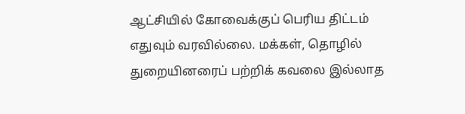ஆட்சியில் கோவைக்குப் பெரிய திட்டம் எதுவும் வரவில்லை. மக்கள், தொழில் துறையினரைப் பற்றிக் கவலை இல்லாத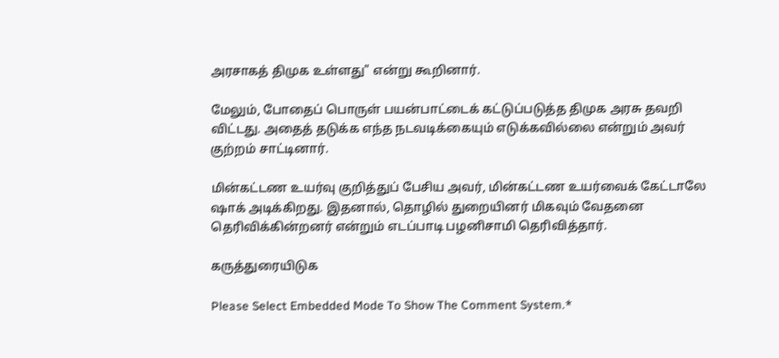அரசாகத் திமுக உள்ளது" என்று கூறினார்.

மேலும், போதைப் பொருள் பயன்பாட்டைக் கட்டுப்படுத்த திமுக அரசு தவறி விட்டது. அதைத் தடுக்க எந்த நடவடிக்கையும் எடுக்கவில்லை என்றும் அவர் குற்றம் சாட்டினார்.

மின்கட்டண உயர்வு குறித்துப் பேசிய அவர், மின்கட்டண உயர்வைக் கேட்டாலே ஷாக் அடிக்கிறது. இதனால், தொழில் துறையினர் மிகவும் வேதனை தெரிவிக்கின்றனர் என்றும் எடப்பாடி பழனிசாமி தெரிவித்தார்.

கருத்துரையிடுக

Please Select Embedded Mode To Show The Comment System.*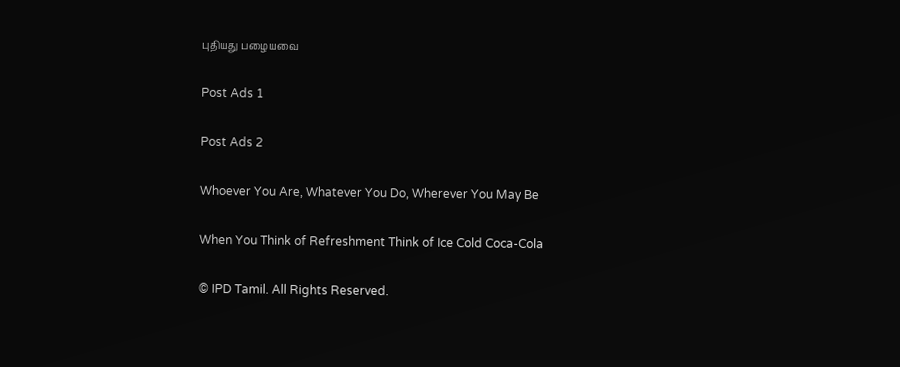புதியது பழையவை

Post Ads 1

Post Ads 2

Whoever You Are, Whatever You Do, Wherever You May Be

When You Think of Refreshment Think of Ice Cold Coca-Cola

© IPD Tamil. All Rights Reserved.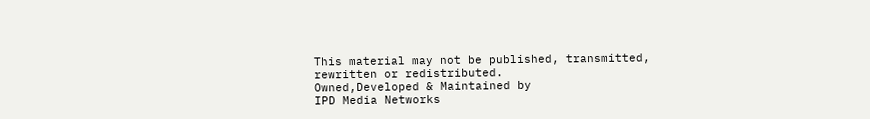This material may not be published, transmitted, rewritten or redistributed.
Owned,Developed & Maintained by
IPD Media Networks